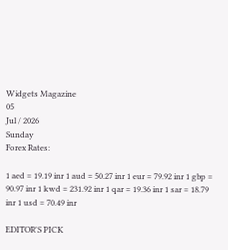Widgets Magazine
05
Jul / 2026
Sunday
Forex Rates:

1 aed = 19.19 inr 1 aud = 50.27 inr 1 eur = 79.92 inr 1 gbp = 90.97 inr 1 kwd = 231.92 inr 1 qar = 19.36 inr 1 sar = 18.79 inr 1 usd = 70.49 inr

EDITOR'S PICK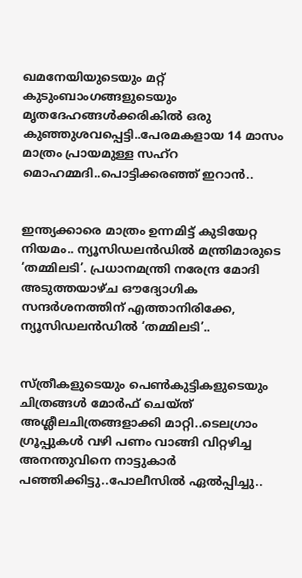ഖമനേയിയുടെയും മറ്റ് കുടുംബാംഗങ്ങളുടെയും മൃതദേഹങ്ങൾക്കരികിൽ ഒരു കുഞ്ഞുശവപ്പെട്ടി..പേരമകളായ 14 മാസം മാത്രം പ്രായമുള്ള സഹ്റ മൊഹമ്മദി..പൊട്ടിക്കരഞ്ഞ് ഇറാൻ..


ഇന്ത്യക്കാരെ മാത്രം ഉന്നമിട്ട് കുടിയേറ്റ നിയമം.. ന്യൂസിഡലൻഡിൽ മന്ത്രിമാരുടെ ‘തമ്മിലടി’. പ്രധാനമന്ത്രി നരേന്ദ്ര മോദി അടുത്തയാഴ്ച ഔദ്യോഗിക സന്ദർശനത്തിന് എത്താനിരിക്കേ, ന്യൂസിഡലൻഡിൽ ‘തമ്മിലടി’..


സ്ത്രീകളുടെയും പെണ്‍കുട്ടികളുടെയും ചിത്രങ്ങള്‍ മോര്‍ഫ് ചെയ്ത് അശ്ലീലചിത്രങ്ങളാക്കി മാറ്റി..ടെലഗ്രാം ഗ്രൂപ്പുകള്‍ വഴി പണം വാങ്ങി വിറ്റഴിച്ച അനന്തുവിനെ നാട്ടുകാർ പഞ്ഞിക്കിട്ടു..പോലീസിൽ ഏൽപ്പിച്ചു..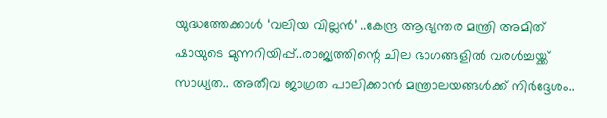യുദ്ധത്തേക്കാൾ ‘വലിയ വില്ലൻ’ ..കേന്ദ്ര ആഭ്യന്തര മന്ത്രി അമിത് ഷായുടെ മുന്നറിയിപ്പ്..രാജ്യത്തിന്റെ ചില ഭാഗങ്ങളിൽ വരൾച്ചയ്ക്ക് സാധ്യത.. അതീവ ജാഗ്രത പാലിക്കാൻ മന്ത്രാലയങ്ങൾക്ക് നിർദ്ദേശം..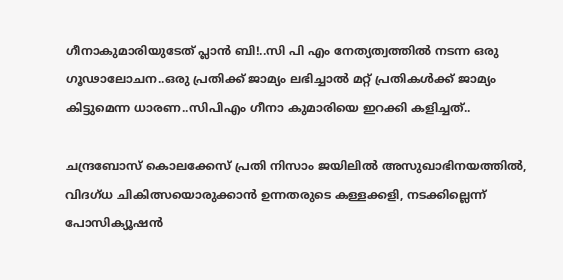ഗീനാകുമാരിയുടേത് പ്ലാൻ ബി!..സി പി എം നേത്യത്വത്തിൽ നടന്ന ഒരു ഗൂഢാലോചന..ഒരു പ്രതിക്ക് ജാമ്യം ലഭിച്ചാൽ മറ്റ് പ്രതികൾക്ക് ജാമ്യം കിട്ടുമെന്ന ധാരണ..സിപിഎം ഗീനാ കുമാരിയെ ഇറക്കി കളിച്ചത്..

ചന്ദ്രബോസ് കൊലക്കേസ് പ്രതി നിസാം ജയിലില്‍ അസുഖാഭിനയത്തില്‍, വിദഗ്ധ ചികിത്സയൊരുക്കാന്‍ ഉന്നതരുടെ കള്ളക്കളി, നടക്കില്ലെന്ന് പോസിക്യൂഷന്‍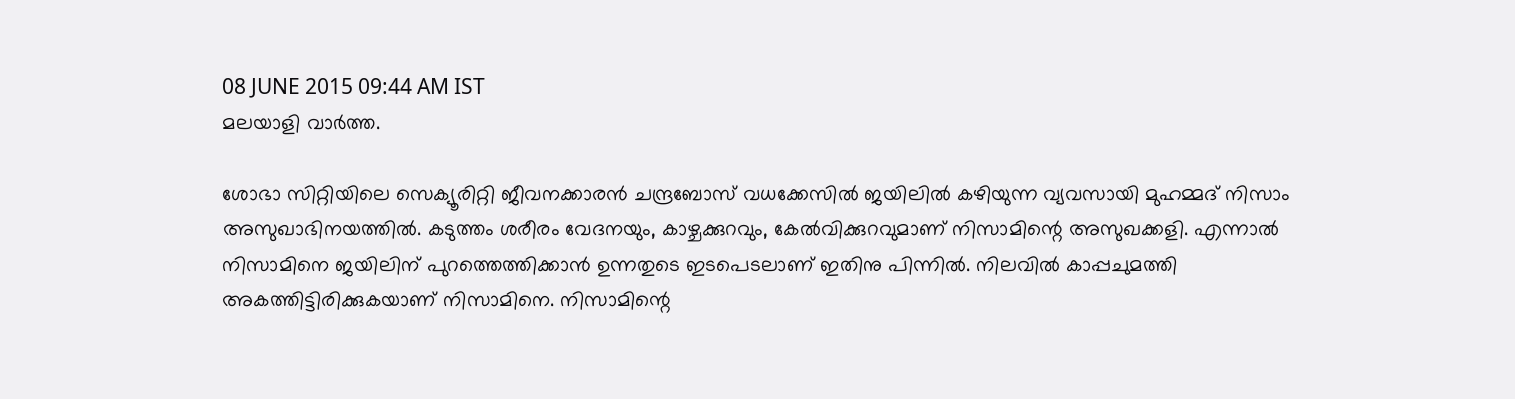08 JUNE 2015 09:44 AM IST
മലയാളി വാര്‍ത്ത.

ശോഭാ സിറ്റിയിലെ സെക്യൂരിറ്റി ജീവനക്കാരന്‍ ചന്ദ്രബോസ് വധക്കേസില്‍ ജയിലില്‍ കഴിയുന്ന വ്യവസായി മുഹമ്മദ് നിസാം അസുഖാഭിനയത്തില്‍. കടുത്തം ശരീരം വേദനയും, കാഴ്ചക്കുറവും, കേല്‍വിക്കുറവുമാണ് നിസാമിന്റെ അസുഖക്കളി. എന്നാല്‍ നിസാമിനെ ജയിലിന് പുറത്തെത്തിക്കാന്‍ ഉന്നതുടെ ഇടപെടലാണ് ഇതിനു പിന്നില്‍. നിലവില്‍ കാപ്പചുമത്തി അകത്തിട്ടിരിക്കുകയാണ് നിസാമിനെ. നിസാമിന്റെ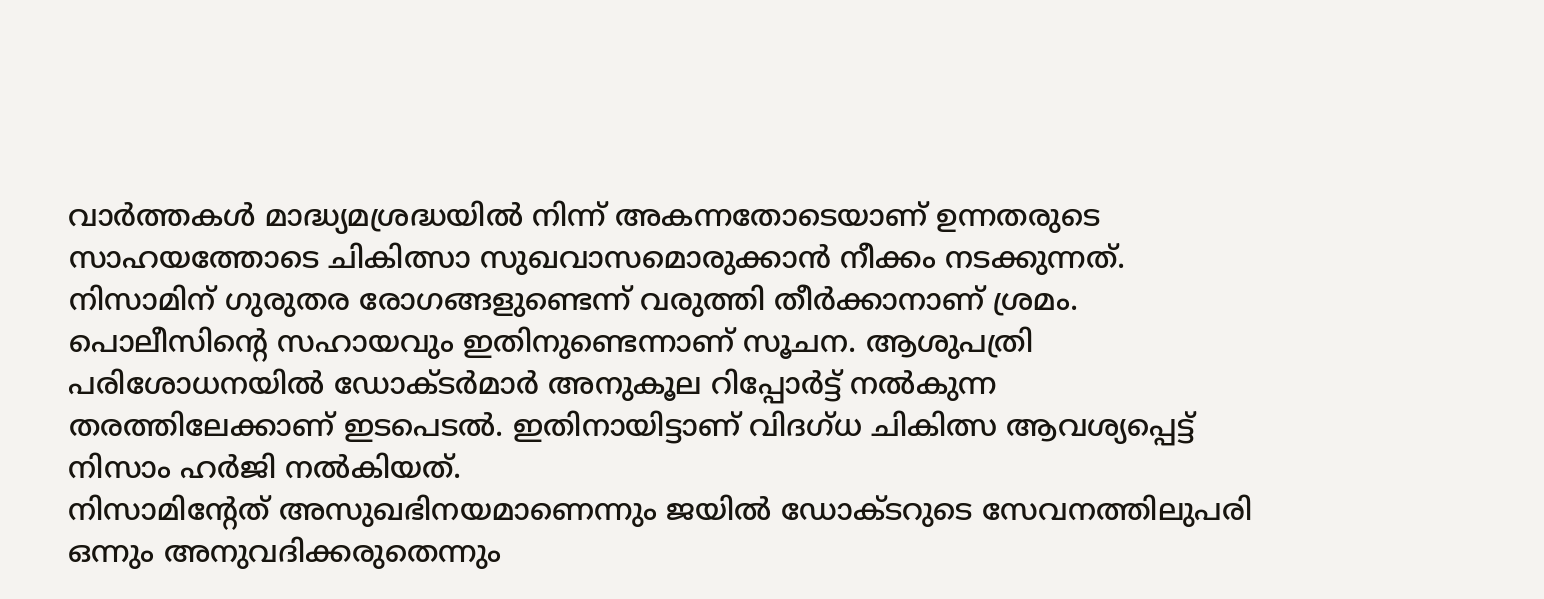വാര്‍ത്തകള്‍ മാദ്ധ്യമശ്രദ്ധയില്‍ നിന്ന് അകന്നതോടെയാണ് ഉന്നതരുടെ സാഹയത്തോടെ ചികിത്സാ സുഖവാസമൊരുക്കാന്‍ നീക്കം നടക്കുന്നത്. നിസാമിന് ഗുരുതര രോഗങ്ങളുണ്ടെന്ന് വരുത്തി തീര്‍ക്കാനാണ് ശ്രമം. പൊലീസിന്റെ സഹായവും ഇതിനുണ്ടെന്നാണ് സൂചന. ആശുപത്രി പരിശോധനയില്‍ ഡോക്ടര്‍മാര്‍ അനുകൂല റിപ്പോര്‍ട്ട് നല്‍കുന്ന തരത്തിലേക്കാണ് ഇടപെടല്‍. ഇതിനായിട്ടാണ് വിദഗ്ധ ചികിത്സ ആവശ്യപ്പെട്ട് നിസാം ഹര്‍ജി നല്‍കിയത്.
നിസാമിന്റേത് അസുഖഭിനയമാണെന്നും ജയില്‍ ഡോക്ടറുടെ സേവനത്തിലുപരി ഒന്നും അനുവദിക്കരുതെന്നും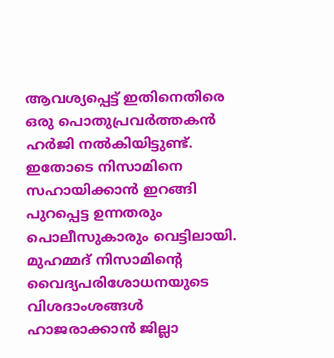ആവശ്യപ്പെട്ട് ഇതിനെതിരെ ഒരു പൊതുപ്രവര്‍ത്തകന്‍ ഹര്‍ജി നല്‍കിയിട്ടുണ്ട്. ഇതോടെ നിസാമിനെ സഹായിക്കാന്‍ ഇറങ്ങി പുറപ്പെട്ട ഉന്നതരും പൊലീസുകാരും വെട്ടിലായി. മുഹമ്മദ് നിസാമിന്റെ വൈദ്യപരിശോധനയുടെ വിശദാംശങ്ങള്‍ ഹാജരാക്കാന്‍ ജില്ലാ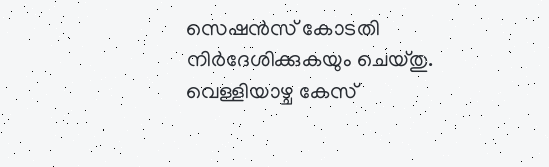സെഷന്‍സ് കോടതി നിര്‍ദേശിക്കുകയും ചെയ്തു.
വെള്ളിയാഴ്ച കേസ്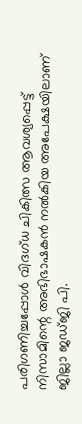പരിഗണിച്ചപ്പോള്‍ വിദഗ്ധ ചികിത്സ ആവശ്യപ്പെട്ട് നിസാമിന്റെ അഭിഭാഷകന്‍ നല്‍കിയ അപേക്ഷയിലാണ് ജില്ലാ ജഡ്ജി പി.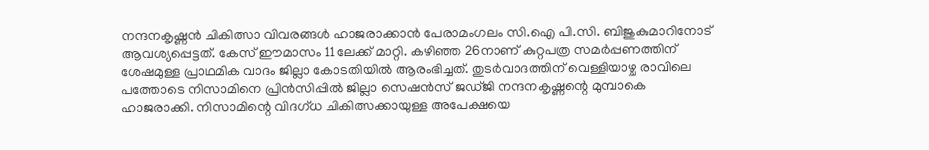നന്ദനകൃഷ്ണന്‍ ചികിത്സാ വിവരങ്ങള്‍ ഹാജരാക്കാന്‍ പേരാമംഗലം സി.ഐ പി.സി. ബിജുകുമാറിനോട് ആവശ്യപ്പെട്ടത്. കേസ് ഈമാസം 11ലേക്ക് മാറ്റി. കഴിഞ്ഞ 26നാണ് കുറ്റപത്ര സമര്‍പ്പണത്തിന് ശേഷമുള്ള പ്രാഥമിക വാദം ജില്ലാ കോടതിയില്‍ ആരംഭിച്ചത്. തുടര്‍വാദത്തിന് വെള്ളിയാഴ്ച രാവിലെ പത്തോടെ നിസാമിനെ പ്രിന്‍സിപ്പില്‍ ജില്ലാ സെഷന്‍സ് ജഡ്ജി നന്ദനകൃഷ്ണന്റെ മുമ്പാകെ ഹാജരാക്കി. നിസാമിന്റെ വിദഗ്ധ ചികിത്സക്കായുള്ള അപേക്ഷയെ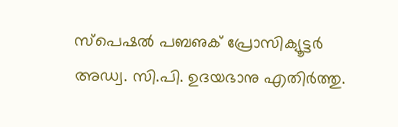സ്‌പെഷല്‍ പബഌക് പ്രോസിക്യൂട്ടര്‍ അഡ്വ. സി.പി. ഉദയഭാനു എതിര്‍ത്തു.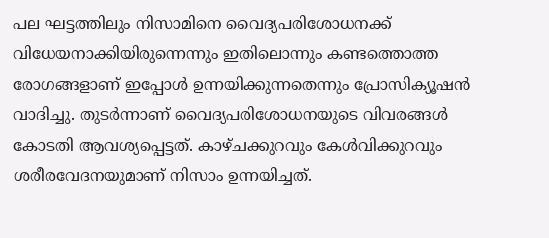പല ഘട്ടത്തിലും നിസാമിനെ വൈദ്യപരിശോധനക്ക് വിധേയനാക്കിയിരുന്നെന്നും ഇതിലൊന്നും കണ്ടത്തൊത്ത രോഗങ്ങളാണ് ഇപ്പോള്‍ ഉന്നയിക്കുന്നതെന്നും പ്രോസിക്യൂഷന്‍ വാദിച്ചു. തുടര്‍ന്നാണ് വൈദ്യപരിശോധനയുടെ വിവരങ്ങള്‍ കോടതി ആവശ്യപ്പെട്ടത്. കാഴ്ചക്കുറവും കേള്‍വിക്കുറവും ശരീരവേദനയുമാണ് നിസാം ഉന്നയിച്ചത്.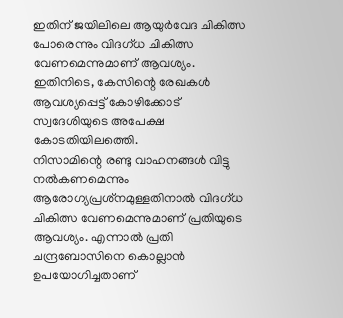ഇതിന് ജയിലിലെ ആയുര്‍വേദ ചികിത്സ പോരെന്നും വിദഗ്ധ ചികിത്സ വേണമെന്നുമാണ് ആവശ്യം. ഇതിനിടെ, കേസിന്റെ രേഖകള്‍ ആവശ്യപ്പെട്ട് കോഴിക്കോട് സ്വദേശിയുടെ അപേക്ഷ കോടതിയിലത്തെി.
നിസാമിന്റെ രണ്ടു വാഹനങ്ങള്‍ വിട്ടു നല്‍കണമെന്നും ആരോഗ്യപ്രശ്‌നമുള്ളതിനാല്‍ വിദഗ്ധ ചികിത്സ വേണമെന്നുമാണ് പ്രതിയുടെ ആവശ്യം. എന്നാല്‍ പ്രതി ചന്ദ്രബോസിനെ കൊല്ലാന്‍ ഉപയോഗിച്ചതാണ്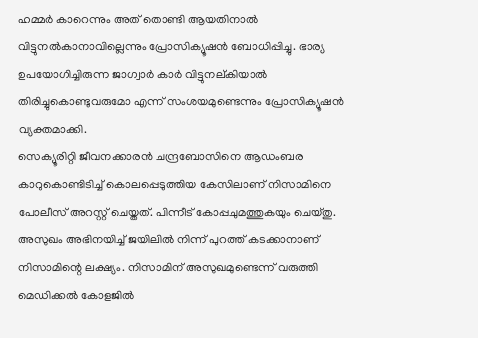ഹമ്മര്‍ കാറെന്നും അത് തൊണ്ടി ആയതിനാല്‍ വിട്ടുനല്‍കാനാവില്ലെന്നും പ്രോസിക്യൂഷന്‍ ബോധിപ്പിച്ചു. ഭാര്യ ഉപയോഗിച്ചിരുന്ന ജാഗ്വാര്‍ കാര്‍ വിട്ടുനല്കിയാല്‍ തിരിച്ചുകൊണ്ടുവരുമോ എന്ന് സംശയമുണ്ടെന്നും പ്രോസിക്യൂഷന്‍ വ്യക്തമാക്കി.
സെക്യൂരിറ്റി ജീവനക്കാരന്‍ ചന്ദ്രബോസിനെ ആഡംബര കാറുകൊണ്ടിടിച്ച് കൊലപ്പെടുത്തിയ കേസിലാണ് നിസാമിനെ പോലീസ് അറസ്റ്റ് ചെയ്തത്. പിന്നീട് കോപ്പചുമത്തുകയും ചെയ്തു. അസുഖം അഭിനയിച്ച് ജയിലില്‍ നിന്ന് പുറത്ത് കടക്കാനാണ് നിസാമിന്റെ ലക്ഷ്യം. നിസാമിന് അസുഖമുണ്ടെന്ന് വരുത്തി മെഡിക്കല്‍ കോളജില്‍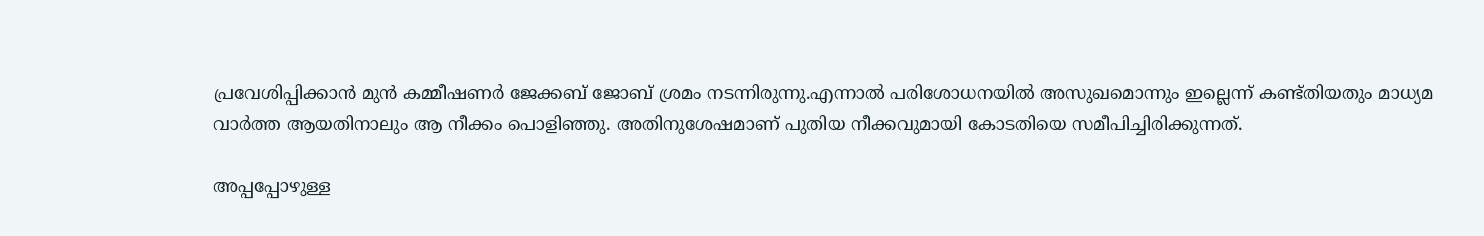പ്രവേശിപ്പിക്കാന്‍ മുന്‍ കമ്മീഷണര്‍ ജേക്കബ് ജോബ് ശ്രമം നടന്നിരുന്നു.എന്നാല്‍ പരിശോധനയില്‍ അസുഖമൊന്നും ഇല്ലെന്ന് കണ്ട്തിയതും മാധ്യമ വാര്‍ത്ത ആയതിനാലും ആ നീക്കം പൊളിഞ്ഞു. അതിനുശേഷമാണ് പുതിയ നീക്കവുമായി കോടതിയെ സമീപിച്ചിരിക്കുന്നത്.

അപ്പപ്പോഴുള്ള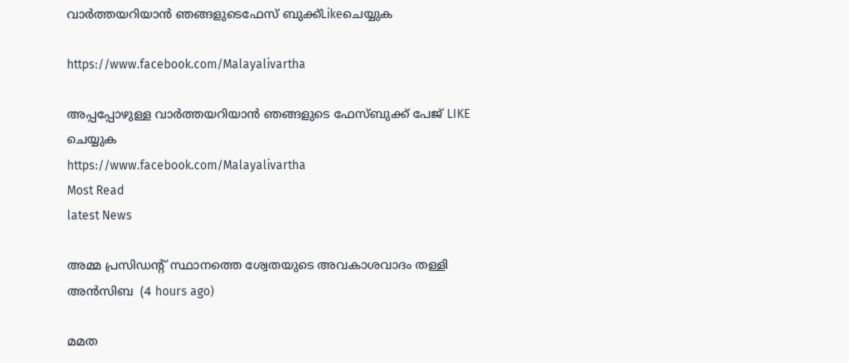വാര്‍ത്തയറിയാന്‍ ഞങ്ങളുടെഫേസ്‌ ബുക്ക്‌Likeചെയ്യുക

https://www.facebook.com/Malayalivartha

അപ്പപ്പോഴുള്ള വാര്‍ത്തയറിയാന്‍ ഞങ്ങളുടെ ഫേസ്‌ബുക്ക്‌ പേജ് LIKE ചെയ്യുക
https://www.facebook.com/Malayalivartha
Most Read
latest News

അമ്മ പ്രസിഡന്റ് സ്ഥാനത്തെ ശ്വേതയുടെ അവകാശവാദം തള്ളി അന്‍സിബ  (4 hours ago)

മമത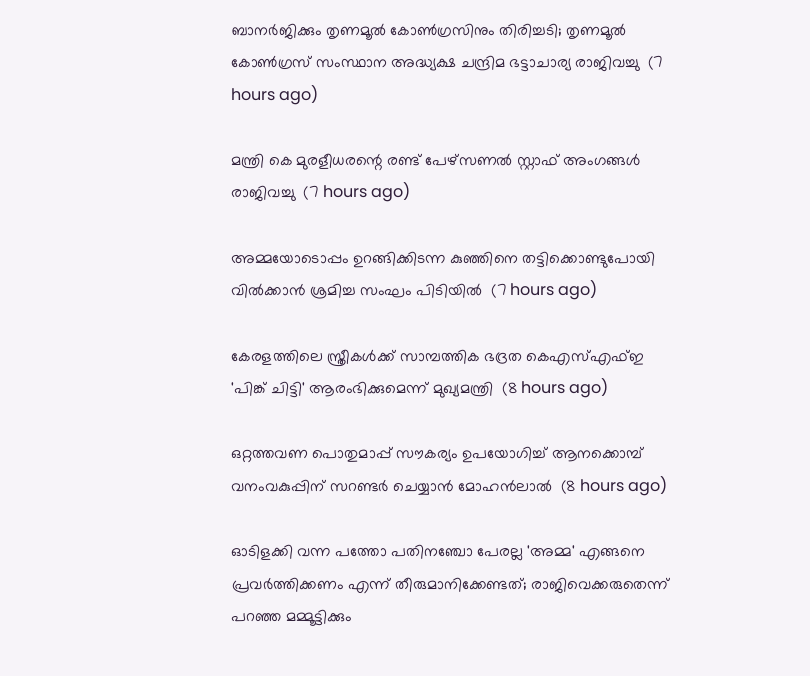ബാനര്‍ജിക്കും തൃണമൂല്‍ കോണ്‍ഗ്രസിനും തിരിച്ചടി; തൃണമൂല്‍ കോണ്‍ഗ്രസ് സംസ്ഥാന അദ്ധ്യക്ഷ ചന്ദ്രിമ ഭട്ടാചാര്യ രാജിവച്ചു  (7 hours ago)

മന്ത്രി കെ മുരളീധരന്റെ രണ്ട് പേഴ്‌സണല്‍ സ്റ്റാഫ് അംഗങ്ങള്‍ രാജിവച്ചു  (7 hours ago)

അമ്മയോടൊപ്പം ഉറങ്ങിക്കിടന്ന കുഞ്ഞിനെ തട്ടിക്കൊണ്ടുപോയി വില്‍ക്കാന്‍ ശ്രമിച്ച സംഘം പിടിയില്‍  (7 hours ago)

കേരളത്തിലെ സ്ത്രീകള്‍ക്ക് സാമ്പത്തിക ഭദ്രത കെഎസ്എഫ്ഇ 'പിങ്ക് ചിട്ടി' ആരംഭിക്കുമെന്ന് മുഖ്യമന്ത്രി  (8 hours ago)

ഒറ്റത്തവണ പൊതുമാപ്പ് സൗകര്യം ഉപയോഗിച്ച് ആനക്കൊമ്പ് വനംവകുപ്പിന് സറണ്ടര്‍ ചെയ്യാന്‍ മോഹന്‍ലാല്‍  (8 hours ago)

ഓടിളക്കി വന്ന പത്തോ പതിനഞ്ചോ പേരല്ല 'അമ്മ' എങ്ങനെ പ്രവര്‍ത്തിക്കണം എന്ന് തീരുമാനിക്കേണ്ടത്; രാജിവെക്കരുതെന്ന് പറഞ്ഞ മമ്മൂട്ടിക്കും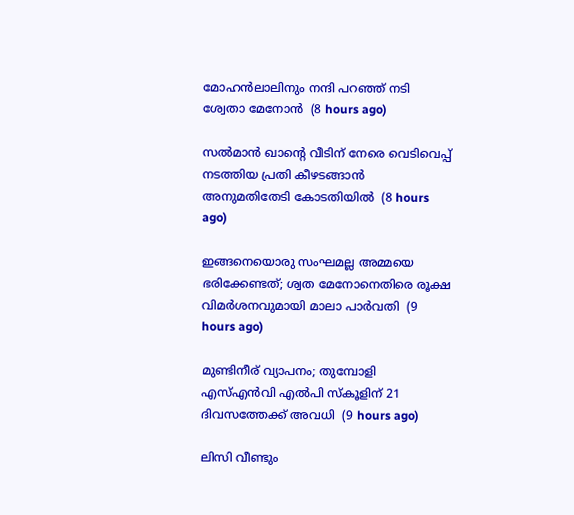മോഹന്‍ലാലിനും നന്ദി പറഞ്ഞ് നടി ശ്വേതാ മേനോന്‍  (8 hours ago)

സല്‍മാന്‍ ഖാന്റെ വീടിന് നേരെ വെടിവെപ്പ് നടത്തിയ പ്രതി കീഴടങ്ങാന്‍ അനുമതിതേടി കോടതിയില്‍  (8 hours ago)

ഇങ്ങനെയൊരു സംഘമല്ല അമ്മയെ ഭരിക്കേണ്ടത്; ശ്വത മേനോനെതിരെ രൂക്ഷ വിമര്‍ശനവുമായി മാലാ പാര്‍വതി  (9 hours ago)

മുണ്ടിനീര് വ്യാപനം; തുമ്പോളി എസ്എന്‍വി എല്‍പി സ്‌കൂളിന് 21 ദിവസത്തേക്ക് അവധി  (9 hours ago)

ലിസി വീണ്ടും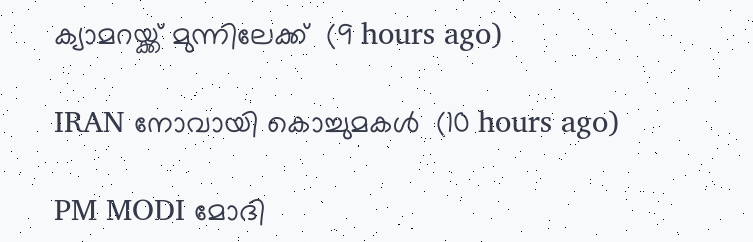ക്യാമറയ്ക്ക് മുന്നിലേക്ക്  (9 hours ago)

IRAN നോവായി കൊച്ചുമകൾ  (10 hours ago)

PM MODI മോദി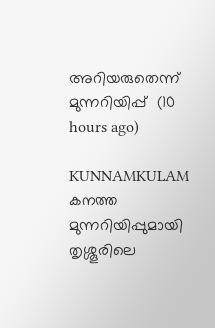അറിയരുതെന്ന് മുന്നറിയിപ്പ്  (10 hours ago)

KUNNAMKULAM കനത്ത മുന്നറിയിപ്പുമായി തൃശ്ശൂരിലെ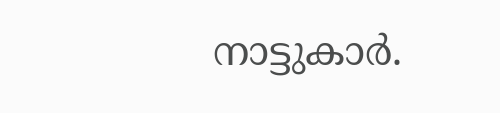നാട്ടുകാര്‍.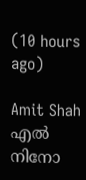(10 hours ago)

Amit Shah എൽ നിനോ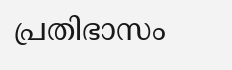പ്രതിഭാസം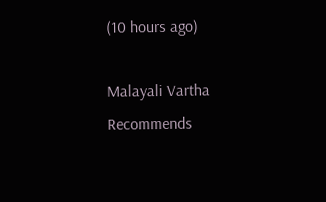(10 hours ago)

Malayali Vartha Recommends